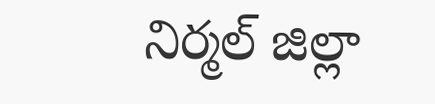నిర్మల్ జిల్లా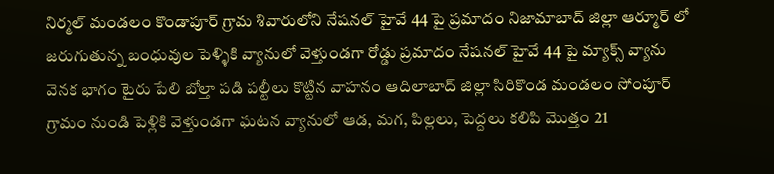నిర్మల్ మండలం కొండాపూర్ గ్రామ శివారులోని నేషనల్ హైవే 44 పై ప్రమాదం నిజామాబాద్ జిల్లా ఆర్మూర్ లో జరుగుతున్న బంధువుల పెళ్ళికి వ్యానులో వెళ్తుండగా రోడ్డు ప్రమాదం నేషనల్ హైవే 44 పై మ్యాక్స్ వ్యాను వెనక భాగం టైరు పేలి బోల్తా పడి పల్టీలు కొట్టిన వాహనం ఆదిలాబాద్ జిల్లా సిరికొండ మండలం సోంపూర్ గ్రామం నుండి పెళ్లికి వెళ్తుండగా ఘటన వ్యానులో ఆడ, మగ, పిల్లలు, పెద్దలు కలిపి మొత్తం 21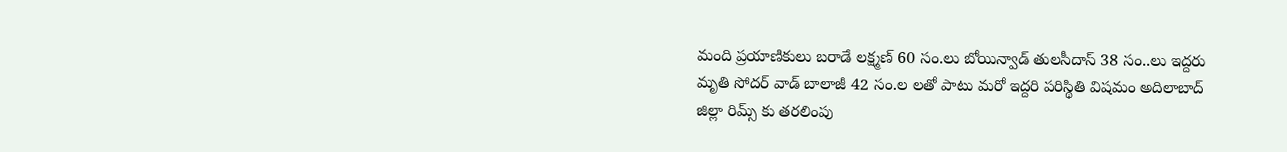మంది ప్రయాణికులు బరాడే లక్ష్మణ్ 60 సం.లు బోయిన్వాడ్ తులసీదాస్ 38 సం..లు ఇద్దరు మృతి సోదర్ వాడ్ బాలాజీ 42 సం.ల లతో పాటు మరో ఇద్దరి పరిస్థితి విషమం అదిలాబాద్ జిల్లా రిమ్స్ కు తరలింపు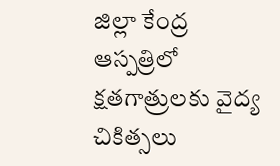జిల్లా కేంద్ర ఆస్పత్రిలో క్షతగాత్రులకు వైద్య చికిత్సలు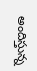అందిస్తున్న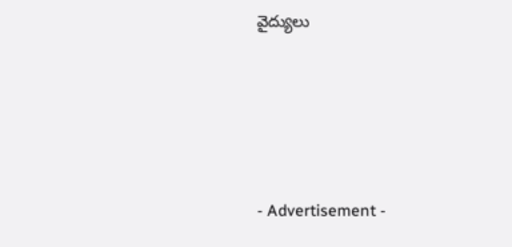వైద్యులు





- Advertisement -